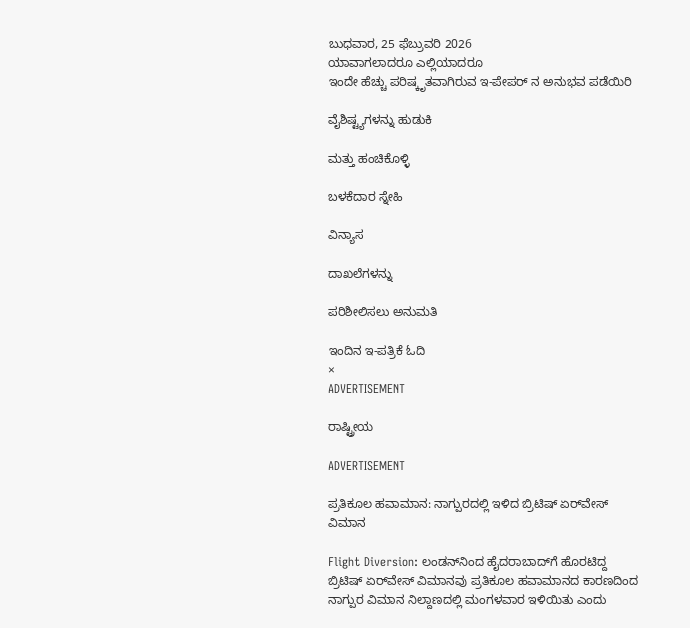ಬುಧವಾರ, 25 ಫೆಬ್ರುವರಿ 2026
ಯಾವಾಗಲಾದರೂ ಎಲ್ಲಿಯಾದರೂ
ಇಂದೇ ಹೆಚ್ಚು ಪರಿಷ್ಕೃತವಾಗಿರುವ ಇ-ಪೇಪರ್ ನ ಅನುಭವ ಪಡೆಯಿರಿ

ವೈಶಿಷ್ಟ್ಯಗಳನ್ನು ಹುಡುಕಿ

ಮತ್ತು ಹಂಚಿಕೊಳ್ಳಿ

ಬಳಕೆದಾರ ಸ್ನೇಹಿ

ವಿನ್ಯಾಸ

ದಾಖಲೆಗಳನ್ನು

ಪರಿಶೀಲಿಸಲು ಅನುಮತಿ

ಇಂದಿನ ಇ-ಪತ್ರಿಕೆ ಓದಿ
×
ADVERTISEMENT

ರಾಷ್ಟ್ರೀಯ

ADVERTISEMENT

ಪ್ರತಿಕೂಲ ಹವಾಮಾನ: ನಾಗ್ಪುರದಲ್ಲಿ ಇಳಿದ ಬ್ರಿಟಿಷ್ ಏರ್‌ವೇಸ್‌ ವಿಮಾನ

Flight Diversion: ಲಂಡನ್‌ನಿಂದ ಹೈದರಾಬಾದ್‌ಗೆ ಹೊರಟಿದ್ದ ಬ್ರಿಟಿಷ್ ಏರ್‌ವೇಸ್‌ ವಿಮಾನವು ಪ್ರತಿಕೂಲ ಹವಾಮಾನದ ಕಾರಣದಿಂದ ನಾಗ್ಪುರ ವಿಮಾನ ನಿಲ್ದಾಣದಲ್ಲಿ ಮಂಗಳವಾರ ಇಳಿಯಿತು ಎಂದು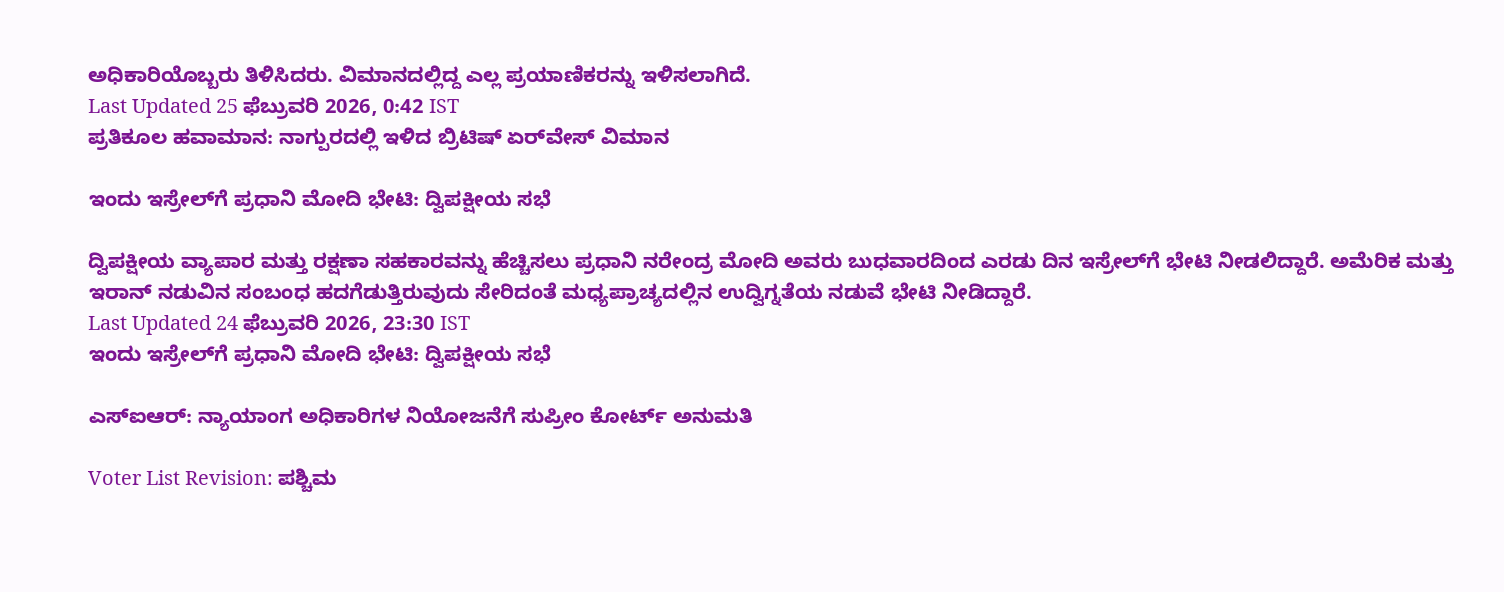ಅಧಿಕಾರಿಯೊಬ್ಬರು ತಿಳಿಸಿದರು. ವಿಮಾನದಲ್ಲಿದ್ದ ಎಲ್ಲ ಪ್ರಯಾಣಿಕರನ್ನು ಇಳಿಸಲಾಗಿದೆ.
Last Updated 25 ಫೆಬ್ರುವರಿ 2026, 0:42 IST
ಪ್ರತಿಕೂಲ ಹವಾಮಾನ: ನಾಗ್ಪುರದಲ್ಲಿ ಇಳಿದ ಬ್ರಿಟಿಷ್ ಏರ್‌ವೇಸ್‌ ವಿಮಾನ

ಇಂದು ಇಸ್ರೇಲ್‌ಗೆ ಪ್ರಧಾನಿ ಮೋದಿ ಭೇಟಿ: ದ್ವಿಪಕ್ಷೀಯ ಸಭೆ

ದ್ವಿಪಕ್ಷೀಯ ವ್ಯಾಪಾರ ಮತ್ತು ರಕ್ಷಣಾ ಸಹಕಾರವನ್ನು ಹೆಚ್ಚಿಸಲು ಪ್ರಧಾನಿ ನರೇಂದ್ರ ಮೋದಿ ಅವರು ಬುಧವಾರದಿಂದ ಎರಡು ದಿನ ಇಸ್ರೇಲ್‌ಗೆ ಭೇಟಿ ನೀಡಲಿದ್ದಾರೆ. ಅಮೆರಿಕ ಮತ್ತು ಇರಾನ್‌ ನಡುವಿನ ಸಂಬಂಧ ಹದಗೆಡುತ್ತಿರುವುದು ಸೇರಿದಂತೆ ಮಧ್ಯಪ್ರಾಚ್ಯದಲ್ಲಿನ ಉದ್ವಿಗ್ನತೆಯ ನಡುವೆ ಭೇಟಿ ನೀಡಿದ್ದಾರೆ.
Last Updated 24 ಫೆಬ್ರುವರಿ 2026, 23:30 IST
ಇಂದು ಇಸ್ರೇಲ್‌ಗೆ ಪ್ರಧಾನಿ ಮೋದಿ ಭೇಟಿ: ದ್ವಿಪಕ್ಷೀಯ ಸಭೆ

ಎಸ್‌ಐಆರ್‌: ನ್ಯಾಯಾಂಗ ಅಧಿಕಾರಿಗಳ ನಿಯೋಜನೆಗೆ ಸುಪ್ರೀಂ ಕೋರ್ಟ್‌ ಅನುಮತಿ

Voter List Revision: ಪಶ್ಚಿಮ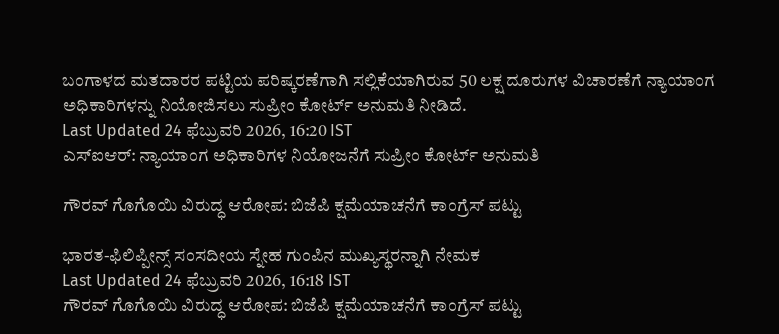ಬಂಗಾಳದ ಮತದಾರರ ಪಟ್ಟಿಯ ಪರಿಷ್ಕರಣೆಗಾಗಿ ಸಲ್ಲಿಕೆಯಾಗಿರುವ 50 ಲಕ್ಷ ದೂರುಗಳ ವಿಚಾರಣೆಗೆ ನ್ಯಾಯಾಂಗ ಅಧಿಕಾರಿಗಳನ್ನು ನಿಯೋಜಿಸಲು ಸುಪ್ರೀಂ ಕೋರ್ಟ್ ಅನುಮತಿ ನೀಡಿದೆ.
Last Updated 24 ಫೆಬ್ರುವರಿ 2026, 16:20 IST
ಎಸ್‌ಐಆರ್‌: ನ್ಯಾಯಾಂಗ ಅಧಿಕಾರಿಗಳ ನಿಯೋಜನೆಗೆ ಸುಪ್ರೀಂ ಕೋರ್ಟ್‌ ಅನುಮತಿ

ಗೌರವ್‌ ಗೊಗೊಯಿ ವಿರುದ್ಧ ಆರೋಪ: ಬಿಜೆಪಿ ಕ್ಷಮೆಯಾಚನೆಗೆ ಕಾಂಗ್ರೆಸ್‌ ಪಟ್ಟು

ಭಾರತ-ಫಿಲಿಪ್ಪೀನ್ಸ್‌ ಸಂಸದೀಯ ಸ್ನೇಹ ಗುಂಪಿನ ಮುಖ್ಯಸ್ಥರನ್ನಾಗಿ ನೇಮಕ
Last Updated 24 ಫೆಬ್ರುವರಿ 2026, 16:18 IST
ಗೌರವ್‌ ಗೊಗೊಯಿ ವಿರುದ್ಧ ಆರೋಪ: ಬಿಜೆಪಿ ಕ್ಷಮೆಯಾಚನೆಗೆ ಕಾಂಗ್ರೆಸ್‌ ಪಟ್ಟು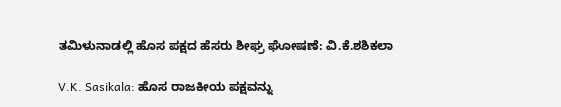ತಮಿಳುನಾಡಲ್ಲಿ ಹೊಸ ಪಕ್ಷದ ಹೆಸರು ಶೀಘ್ರ ಘೋಷಣೆ: ವಿ.ಕೆ.ಶಶಿಕಲಾ

V.K. Sasikala: ಹೊಸ ರಾಜಕೀಯ ಪಕ್ಷವನ್ನು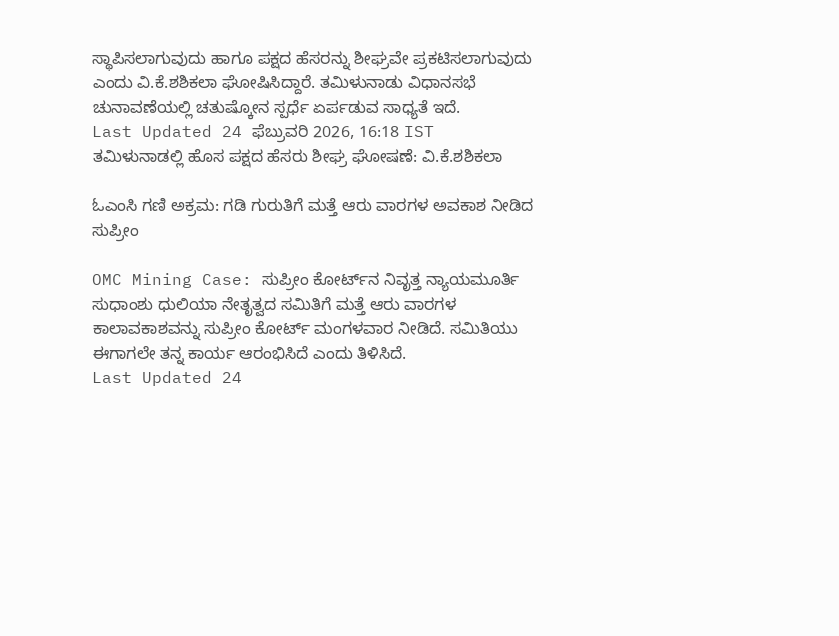ಸ್ಥಾಪಿಸಲಾಗುವುದು ಹಾಗೂ ಪಕ್ಷದ ಹೆಸರನ್ನು ಶೀಘ್ರವೇ ಪ್ರಕಟಿಸಲಾಗುವುದು ಎಂದು ವಿ.ಕೆ.ಶಶಿಕಲಾ ಘೋಷಿಸಿದ್ದಾರೆ. ತಮಿಳುನಾಡು ವಿಧಾನಸಭೆ ಚುನಾವಣೆಯಲ್ಲಿ ಚತುಷ್ಕೋನ ಸ್ಪರ್ಧೆ ಏರ್ಪಡುವ ಸಾಧ್ಯತೆ ಇದೆ.
Last Updated 24 ಫೆಬ್ರುವರಿ 2026, 16:18 IST
ತಮಿಳುನಾಡಲ್ಲಿ ಹೊಸ ಪಕ್ಷದ ಹೆಸರು ಶೀಘ್ರ ಘೋಷಣೆ: ವಿ.ಕೆ.ಶಶಿಕಲಾ

ಓಎಂಸಿ ಗಣಿ ಅಕ್ರಮ: ಗಡಿ ಗುರುತಿಗೆ ಮತ್ತೆ ಆರು ವಾರಗಳ ಅವಕಾಶ ನೀಡಿದ ಸುಪ್ರೀಂ

OMC Mining Case: ಸುಪ್ರೀಂ ಕೋರ್ಟ್‌ನ ನಿವೃತ್ತ ನ್ಯಾಯಮೂರ್ತಿ ಸುಧಾಂಶು ಧುಲಿಯಾ ನೇತೃತ್ವದ ಸಮಿತಿಗೆ ಮತ್ತೆ ಆರು ವಾರಗಳ ಕಾಲಾವಕಾಶವನ್ನು ಸುಪ್ರೀಂ ಕೋರ್ಟ್‌ ಮಂಗಳವಾರ ನೀಡಿದೆ. ಸಮಿತಿಯು ಈಗಾಗಲೇ ತನ್ನ ಕಾರ್ಯ ಆರಂಭಿಸಿದೆ ಎಂದು ತಿಳಿಸಿದೆ.
Last Updated 24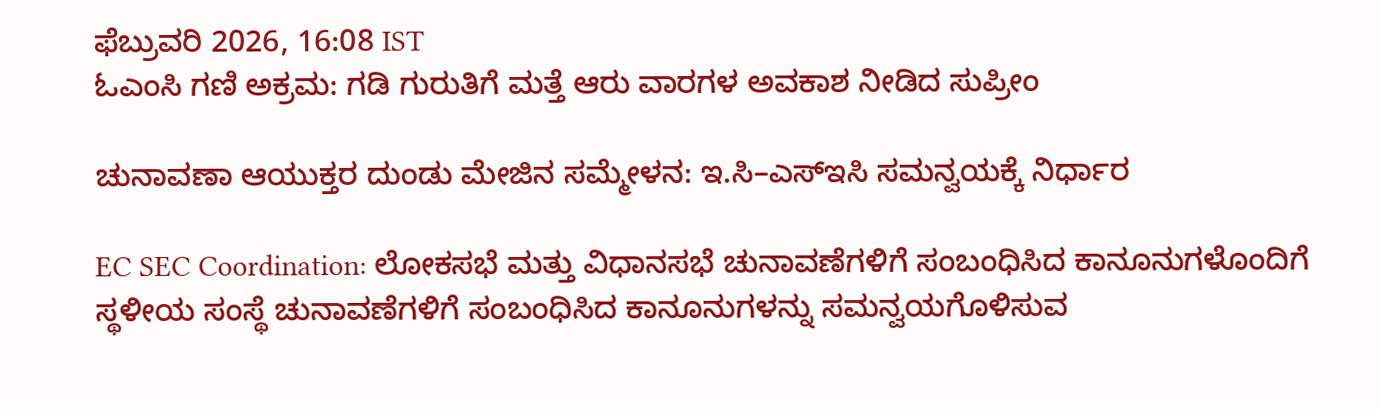ಫೆಬ್ರುವರಿ 2026, 16:08 IST
ಓಎಂಸಿ ಗಣಿ ಅಕ್ರಮ: ಗಡಿ ಗುರುತಿಗೆ ಮತ್ತೆ ಆರು ವಾರಗಳ ಅವಕಾಶ ನೀಡಿದ ಸುಪ್ರೀಂ

ಚುನಾವಣಾ ಆಯುಕ್ತರ ದುಂಡು ಮೇಜಿನ ಸಮ್ಮೇಳನ: ಇ.ಸಿ–ಎಸ್‌ಇಸಿ ಸಮನ್ವಯಕ್ಕೆ ನಿರ್ಧಾರ

EC SEC Coordination: ಲೋಕಸಭೆ ಮತ್ತು ವಿಧಾನಸಭೆ ಚುನಾವಣೆಗಳಿಗೆ ಸಂಬಂಧಿಸಿದ ಕಾನೂನುಗಳೊಂದಿಗೆ ಸ್ಥಳೀಯ ಸಂಸ್ಥೆ ಚುನಾವಣೆಗಳಿಗೆ ಸಂಬಂಧಿಸಿದ ಕಾನೂನುಗಳನ್ನು ಸಮನ್ವಯಗೊಳಿಸುವ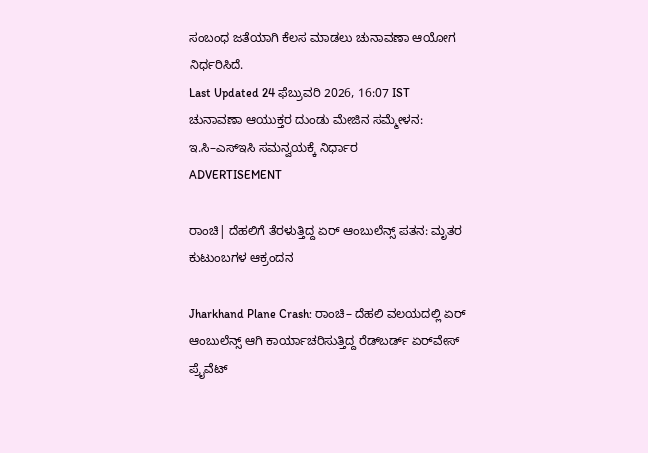ಸಂಬಂಧ ಜತೆಯಾಗಿ ಕೆಲಸ ಮಾಡಲು ಚುನಾವಣಾ ಆಯೋಗ ನಿರ್ಧರಿಸಿದೆ.
Last Updated 24 ಫೆಬ್ರುವರಿ 2026, 16:07 IST
ಚುನಾವಣಾ ಆಯುಕ್ತರ ದುಂಡು ಮೇಜಿನ ಸಮ್ಮೇಳನ: ಇ.ಸಿ–ಎಸ್‌ಇಸಿ ಸಮನ್ವಯಕ್ಕೆ ನಿರ್ಧಾರ
ADVERTISEMENT

ರಾಂಚಿ| ದೆಹಲಿಗೆ ತೆರಳುತ್ತಿದ್ದ ಏರ್ ಆಂಬುಲೆನ್ಸ್ ಪತನ: ಮೃತರ ಕುಟುಂಬಗಳ ಆಕ್ರಂದನ

Jharkhand Plane Crash: ರಾಂಚಿ– ದೆಹಲಿ ವಲಯದಲ್ಲಿ ಏರ್‌ ಆಂಬುಲೆನ್ಸ್ ಆಗಿ ಕಾರ್ಯಾಚರಿಸುತ್ತಿದ್ದ ರೆಡ್‌ಬರ್ಡ್‌ ಏರ್‌ವೇಸ್‌ ಪ್ರೈವೆಟ್‌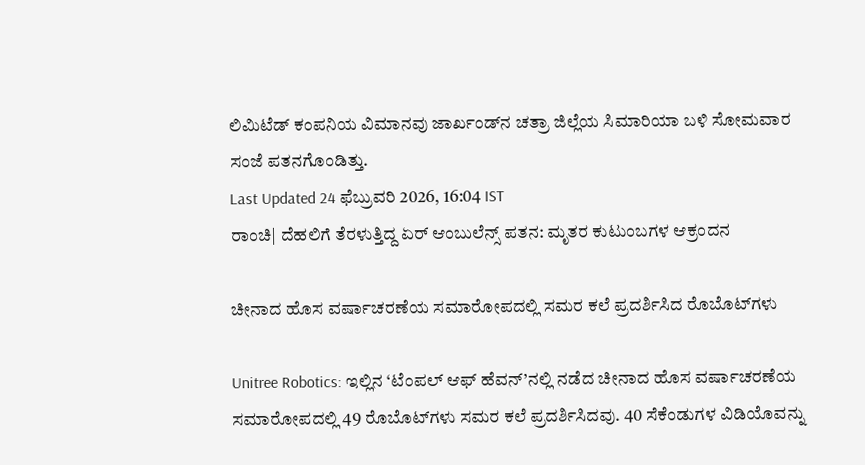ಲಿಮಿಟೆಡ್‌ ಕಂಪನಿಯ ವಿಮಾನವು ಜಾರ್ಖಂಡ್‌ನ ಚತ್ರಾ ಜಿಲ್ಲೆಯ ಸಿಮಾರಿಯಾ ಬಳಿ ಸೋಮವಾರ ಸಂಜೆ ಪತನಗೊಂಡಿತ್ತು.
Last Updated 24 ಫೆಬ್ರುವರಿ 2026, 16:04 IST
ರಾಂಚಿ| ದೆಹಲಿಗೆ ತೆರಳುತ್ತಿದ್ದ ಏರ್ ಆಂಬುಲೆನ್ಸ್ ಪತನ: ಮೃತರ ಕುಟುಂಬಗಳ ಆಕ್ರಂದನ

ಚೀನಾದ ಹೊಸ ವರ್ಷಾಚರಣೆಯ ಸಮಾರೋಪದಲ್ಲಿ ಸಮರ ಕಲೆ ಪ್ರದರ್ಶಿಸಿದ ರೊಬೊಟ್‌ಗಳು

Unitree Robotics: ಇಲ್ಲಿನ ‘ಟೆಂಪಲ್‌ ಆಫ್‌ ಹೆವನ್‌’ನಲ್ಲಿ ನಡೆದ ಚೀನಾದ ಹೊಸ ವರ್ಷಾಚರಣೆಯ ಸಮಾರೋಪದಲ್ಲಿ 49 ರೊಬೊಟ್‌ಗಳು ಸಮರ ಕಲೆ ಪ್ರದರ್ಶಿಸಿದವು. 40 ಸೆಕೆಂಡುಗಳ ವಿಡಿಯೊವನ್ನು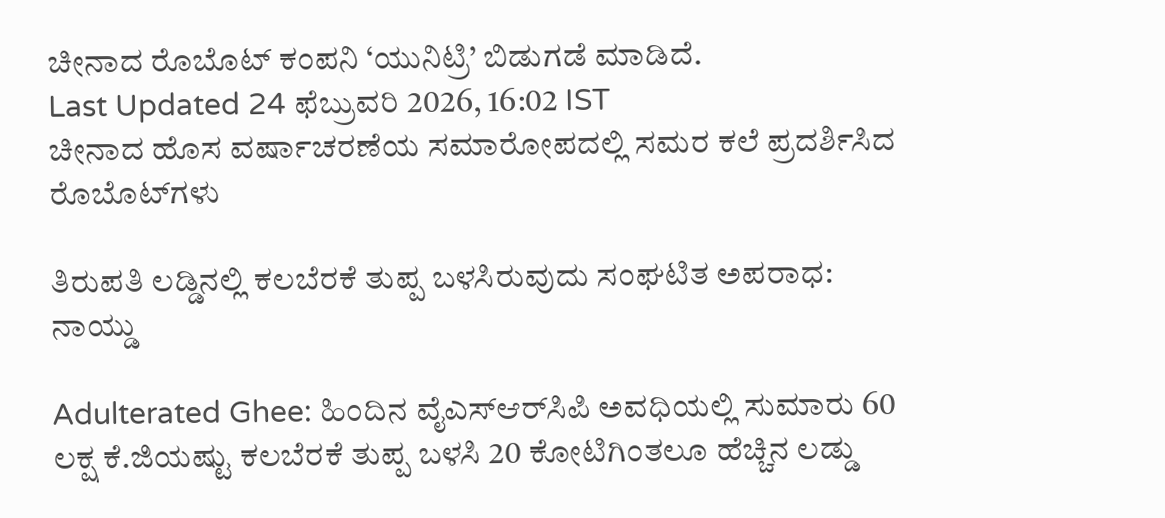ಚೀನಾದ ರೊಬೊಟ್‌ ಕಂಪನಿ ‘ಯುನಿಟ್ರಿ’ ಬಿಡುಗಡೆ ಮಾಡಿದೆ.
Last Updated 24 ಫೆಬ್ರುವರಿ 2026, 16:02 IST
ಚೀನಾದ ಹೊಸ ವರ್ಷಾಚರಣೆಯ ಸಮಾರೋಪದಲ್ಲಿ ಸಮರ ಕಲೆ ಪ್ರದರ್ಶಿಸಿದ ರೊಬೊಟ್‌ಗಳು

ತಿರುಪತಿ ಲಡ್ಡಿನಲ್ಲಿ ಕಲಬೆರಕೆ ತುಪ್ಪ ಬಳಸಿರುವುದು ಸಂಘಟಿತ ಅಪರಾಧ: ನಾಯ್ಡು

Adulterated Ghee: ಹಿಂದಿನ ವೈಎಸ್‌ಆರ್‌ಸಿಪಿ ಅವಧಿಯಲ್ಲಿ ಸುಮಾರು 60 ಲಕ್ಷ ಕೆ.ಜಿಯಷ್ಟು ಕಲಬೆರಕೆ ತುಪ್ಪ ಬಳಸಿ 20 ಕೋಟಿಗಿಂತಲೂ ಹೆಚ್ಚಿನ ಲಡ್ಡು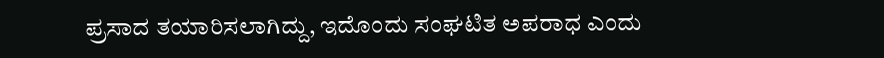ಪ್ರಸಾದ ತಯಾರಿಸಲಾಗಿದ್ದು, ಇದೊಂದು ಸಂಘಟಿತ ಅಪರಾಧ ಎಂದು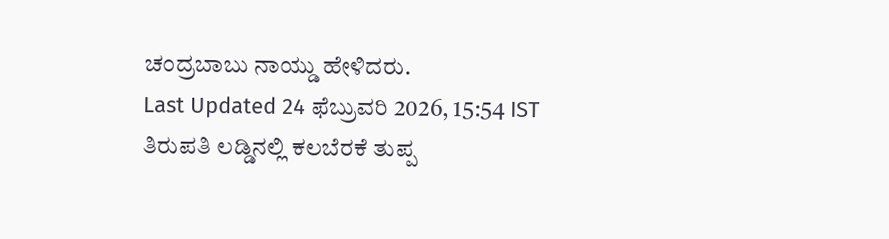ಚಂದ್ರಬಾಬು ನಾಯ್ಡು ಹೇಳಿದರು.
Last Updated 24 ಫೆಬ್ರುವರಿ 2026, 15:54 IST
ತಿರುಪತಿ ಲಡ್ಡಿನಲ್ಲಿ ಕಲಬೆರಕೆ ತುಪ್ಪ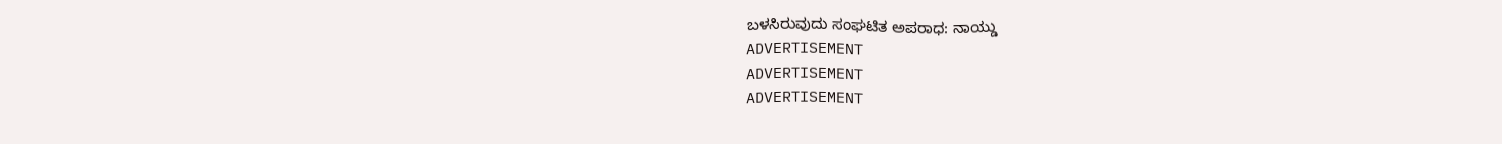ಬಳಸಿರುವುದು ಸಂಘಟಿತ ಅಪರಾಧ: ನಾಯ್ಡು
ADVERTISEMENT
ADVERTISEMENT
ADVERTISEMENT